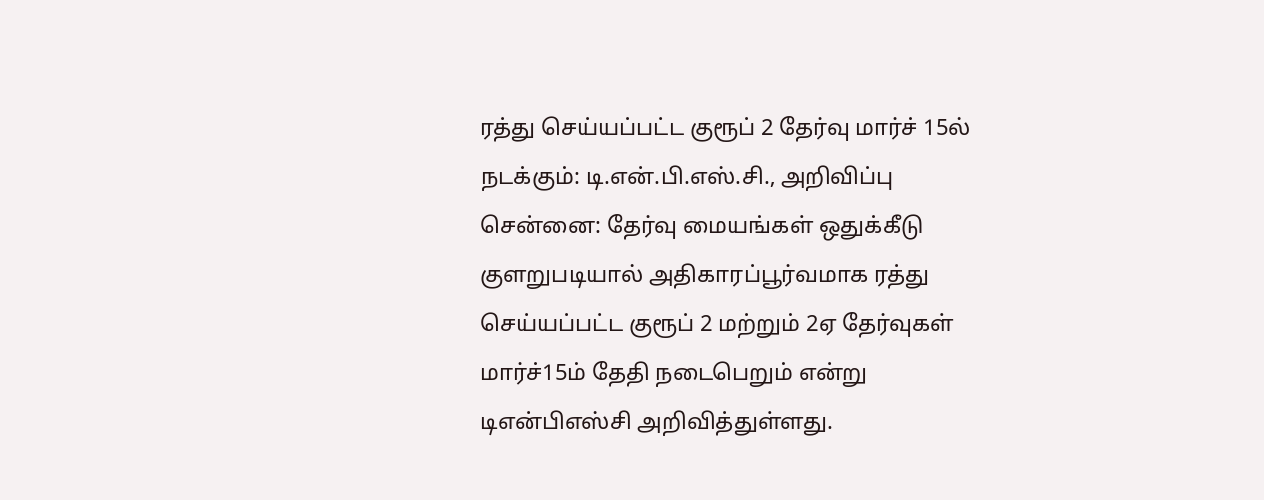ரத்து செய்யப்பட்ட குரூப் 2 தேர்வு மார்ச் 15ல் நடக்கும்: டி.என்.பி.எஸ்.சி., அறிவிப்பு
சென்னை: தேர்வு மையங்கள் ஒதுக்கீடு குளறுபடியால் அதிகாரப்பூர்வமாக ரத்து செய்யப்பட்ட குரூப் 2 மற்றும் 2ஏ தேர்வுகள் மார்ச்15ம் தேதி நடைபெறும் என்று டிஎன்பிஎஸ்சி அறிவித்துள்ளது.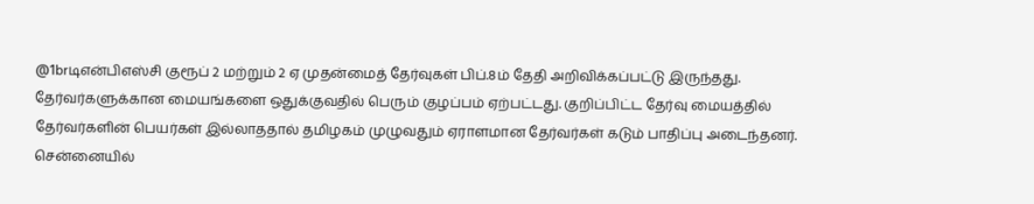@1brடிஎன்பிஎஸ்சி குரூப் 2 மற்றும் 2 ஏ முதன்மைத் தேர்வுகள் பிப்.8ம் தேதி அறிவிக்கப்பட்டு இருந்தது. தேர்வர்களுக்கான மையங்களை ஒதுக்குவதில் பெரும் குழப்பம் ஏற்பட்டது. குறிப்பிட்ட தேர்வு மையத்தில் தேர்வர்களின் பெயர்கள் இல்லாததால் தமிழகம் முழுவதும் ஏராளமான தேர்வர்கள் கடும் பாதிப்பு அடைந்தனர். சென்னையில்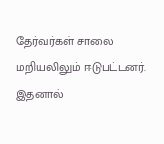தேர்வர்கள் சாலை மறியலிலும் ஈடுபட்டனர்.
இதனால்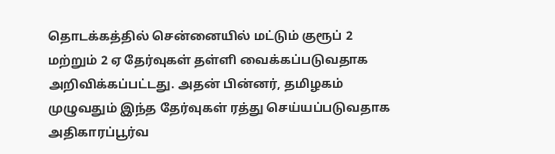தொடக்கத்தில் சென்னையில் மட்டும் குரூப் 2 மற்றும் 2 ஏ தேர்வுகள் தள்ளி வைக்கப்படுவதாக அறிவிக்கப்பட்டது. அதன் பின்னர், தமிழகம் முழுவதும் இந்த தேர்வுகள் ரத்து செய்யப்படுவதாக அதிகாரப்பூர்வ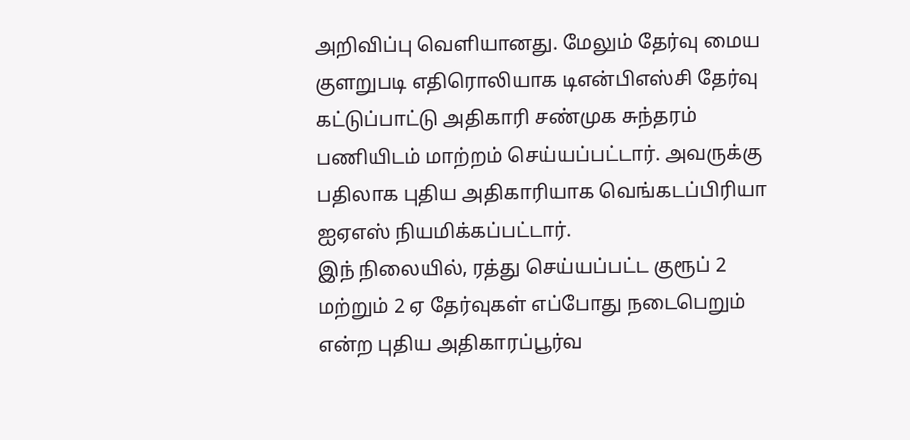அறிவிப்பு வெளியானது. மேலும் தேர்வு மைய குளறுபடி எதிரொலியாக டிஎன்பிஎஸ்சி தேர்வு கட்டுப்பாட்டு அதிகாரி சண்முக சுந்தரம் பணியிடம் மாற்றம் செய்யப்பட்டார். அவருக்கு பதிலாக புதிய அதிகாரியாக வெங்கடப்பிரியா ஐஏஎஸ் நியமிக்கப்பட்டார்.
இந் நிலையில், ரத்து செய்யப்பட்ட குரூப் 2 மற்றும் 2 ஏ தேர்வுகள் எப்போது நடைபெறும் என்ற புதிய அதிகாரப்பூர்வ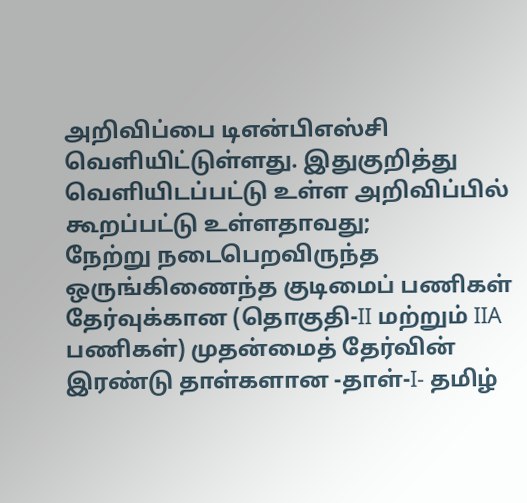அறிவிப்பை டிஎன்பிஎஸ்சி வெளியிட்டுள்ளது. இதுகுறித்து வெளியிடப்பட்டு உள்ள அறிவிப்பில் கூறப்பட்டு உள்ளதாவது;
நேற்று நடைபெறவிருந்த ஒருங்கிணைந்த குடிமைப் பணிகள் தேர்வுக்கான (தொகுதி-II மற்றும் IIA பணிகள்) முதன்மைத் தேர்வின் இரண்டு தாள்களான -தாள்-I- தமிழ்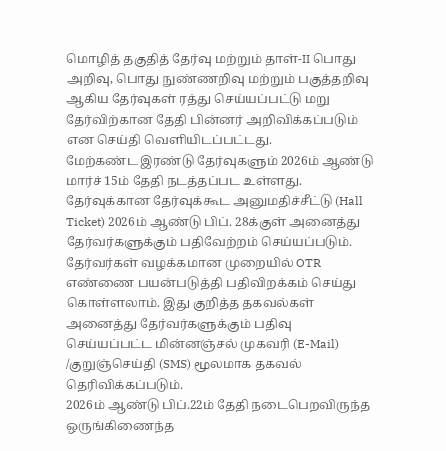மொழித் தகுதித் தேர்வு மற்றும் தாள்-II பொது அறிவு, பொது நுண்ணறிவு மற்றும் பகுத்தறிவு ஆகிய தேர்வுகள் ரத்து செய்யப்பட்டு மறு தேர்விற்கான தேதி பின்னர் அறிவிக்கப்படும் என செய்தி வெளியிடப்பட்டது.
மேற்கண்ட இரண்டு தேர்வுகளும் 2026ம் ஆண்டு மார்ச் 15ம் தேதி நடத்தப்பட உள்ளது. தேர்வுக்கான தேர்வுக்கூட அனுமதிச்சீட்டு (Hall Ticket) 2026ம் ஆண்டு பிப். 28க்குள் அனைத்து தேர்வர்களுக்கும் பதிவேற்றம் செய்யப்படும்.
தேர்வர்கள் வழக்கமான முறையில் OTR எண்ணை பயன்படுத்தி பதிவிறக்கம் செய்து கொள்ளலாம். இது குறித்த தகவல்கள் அனைத்து தேர்வர்களுக்கும் பதிவு செய்யப்பட்ட மின்னஞ்சல் முகவரி (E-Mail) /குறுஞ்செய்தி (SMS) மூலமாக தகவல் தெரிவிக்கப்படும்.
2026ம் ஆண்டு பிப்.22ம் தேதி நடைபெறவிருந்த ஒருங்கிணைந்த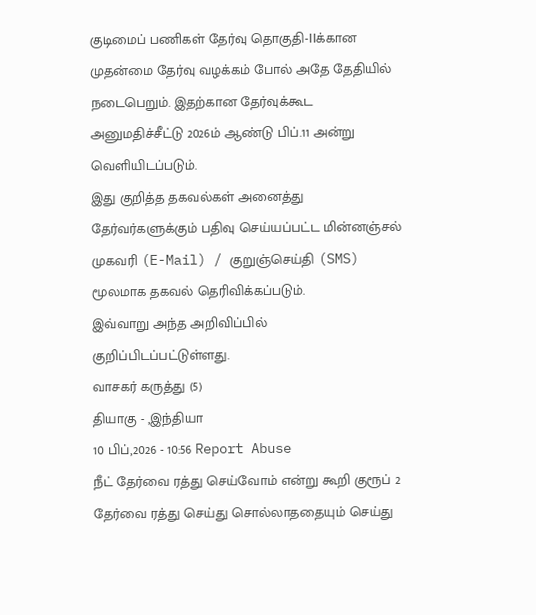குடிமைப் பணிகள் தேர்வு தொகுதி-IIக்கான முதன்மை தேர்வு வழக்கம் போல் அதே தேதியில் நடைபெறும். இதற்கான தேர்வுக்கூட அனுமதிச்சீட்டு 2026ம் ஆண்டு பிப்.11 அன்று வெளியிடப்படும்.
இது குறித்த தகவல்கள் அனைத்து தேர்வர்களுக்கும் பதிவு செய்யப்பட்ட மின்னஞ்சல் முகவரி (E-Mail) / குறுஞ்செய்தி (SMS) மூலமாக தகவல் தெரிவிக்கப்படும்.
இவ்வாறு அந்த அறிவிப்பில் குறிப்பிடப்பட்டுள்ளது.
வாசகர் கருத்து (5)
தியாகு - ,இந்தியா
10 பிப்,2026 - 10:56 Report Abuse
நீட் தேர்வை ரத்து செய்வோம் என்று கூறி குரூப் 2 தேர்வை ரத்து செய்து சொல்லாததையும் செய்து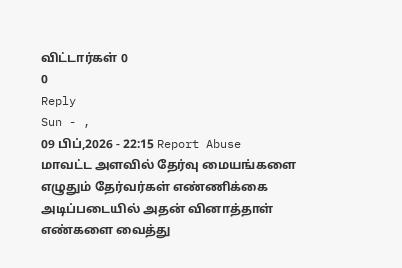விட்டார்கள் 0
0
Reply
Sun - ,
09 பிப்,2026 - 22:15 Report Abuse
மாவட்ட அளவில் தேர்வு மையங்களை எழுதும் தேர்வர்கள் எண்ணிக்கை அடிப்படையில் அதன் வினாத்தாள் எண்களை வைத்து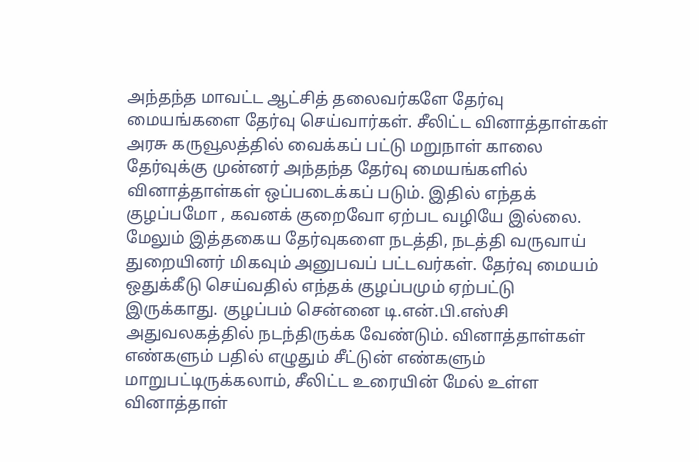அந்தந்த மாவட்ட ஆட்சித் தலைவர்களே தேர்வு மையங்களை தேர்வு செய்வார்கள். சீலிட்ட வினாத்தாள்கள் அரசு கருவூலத்தில் வைக்கப் பட்டு மறுநாள் காலை தேர்வுக்கு முன்னர் அந்தந்த தேர்வு மையங்களில் வினாத்தாள்கள் ஒப்படைக்கப் படும். இதில் எந்தக் குழப்பமோ , கவனக் குறைவோ ஏற்பட வழியே இல்லை. மேலும் இத்தகைய தேர்வுகளை நடத்தி, நடத்தி வருவாய் துறையினர் மிகவும் அனுபவப் பட்டவர்கள். தேர்வு மையம் ஒதுக்கீடு செய்வதில் எந்தக் குழப்பமும் ஏற்பட்டு இருக்காது. குழப்பம் சென்னை டி.என்.பி.எஸ்சி அதுவலகத்தில் நடந்திருக்க வேண்டும். வினாத்தாள்கள் எண்களும் பதில் எழுதும் சீட்டுன் எண்களும் மாறுபட்டிருக்கலாம், சீலிட்ட உரையின் மேல் உள்ள வினாத்தாள்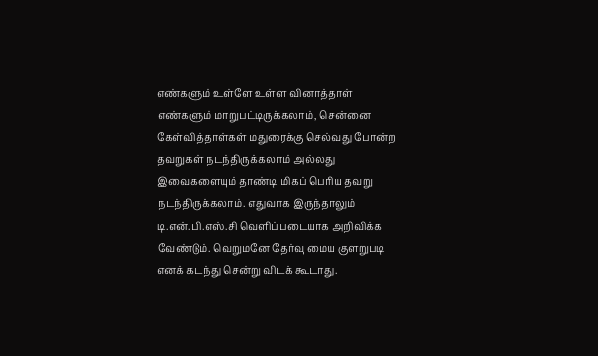எண்களும் உள்ளே உள்ள வினாத்தாள் எண்களும் மாறுபட்டிருக்கலாம், சென்னை கேள்வித்தாள்கள் மதுரைக்கு செல்வது போன்ற தவறுகள் நடந்திருக்கலாம் அல்லது இவைகளையும் தாண்டி மிகப் பெரிய தவறு நடந்திருக்கலாம். எதுவாக இருந்தாலும் டி.என்.பி.எஸ்.சி வெளிப்படையாக அறிவிக்க வேண்டும். வெறுமனே தேர்வு மைய குளறுபடி எனக் கடந்து சென்று விடக் கூடாது.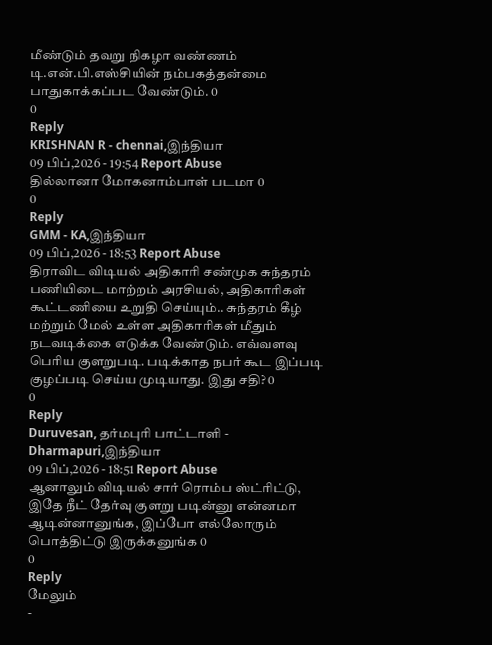மீண்டும் தவறு நிகழா வண்ணம் டி.என்.பி.எஸ்சியின் நம்பகத்தன்மை பாதுகாக்கப்பட வேண்டும். 0
0
Reply
KRISHNAN R - chennai,இந்தியா
09 பிப்,2026 - 19:54 Report Abuse
தில்லானா மோகனாம்பாள் படமா 0
0
Reply
GMM - KA,இந்தியா
09 பிப்,2026 - 18:53 Report Abuse
திராவிட விடியல் அதிகாரி சண்முக சுந்தரம் பணியிடை மாற்றம் அரசியல், அதிகாரிகள் கூட்டணியை உறுதி செய்யும்.. சுந்தரம் கீழ் மற்றும் மேல் உள்ள அதிகாரிகள் மீதும் நடவடிக்கை எடுக்க வேண்டும். எவ்வளவு பெரிய குளறுபடி. படிக்காத நபர் கூட இப்படி குழப்படி செய்ய முடியாது. இது சதி? 0
0
Reply
Duruvesan, தர்மபுரி பாட்டாளி - Dharmapuri,இந்தியா
09 பிப்,2026 - 18:51 Report Abuse
ஆனாலும் விடியல் சார் ரொம்ப ஸ்ட்ரிட்டு, இதே நீட் தேர்வு குளறு படின்னு என்னமா ஆடின்னானுங்க, இப்போ எல்லோரும் பொத்திட்டு இருக்கனுங்க 0
0
Reply
மேலும்
-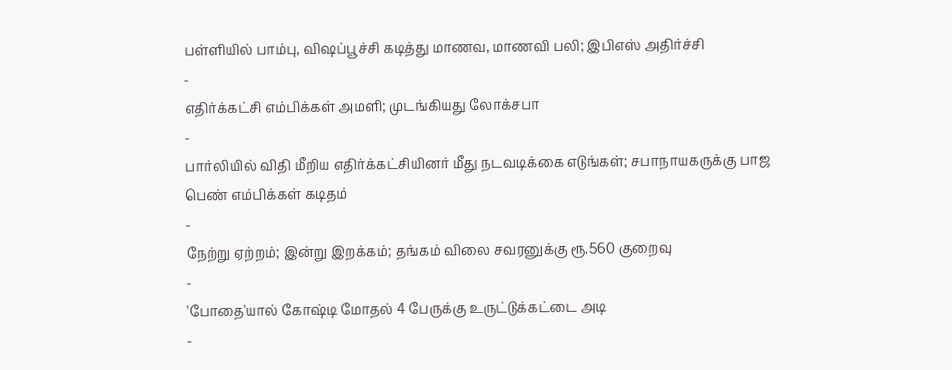பள்ளியில் பாம்பு, விஷப்பூச்சி கடித்து மாணவ, மாணவி பலி; இபிஎஸ் அதிர்ச்சி
-
எதிர்க்கட்சி எம்பிக்கள் அமளி; முடங்கியது லோக்சபா
-
பார்லியில் விதி மீறிய எதிர்க்கட்சியினர் மீது நடவடிக்கை எடுங்கள்; சபாநாயகருக்கு பாஜ பெண் எம்பிக்கள் கடிதம்
-
நேற்று ஏற்றம்; இன்று இறக்கம்; தங்கம் விலை சவரனுக்கு ரூ.560 குறைவு
-
'போதை'யால் கோஷ்டி மோதல் 4 பேருக்கு உருட்டுக்கட்டை அடி
-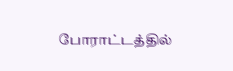போராட்டத்தில்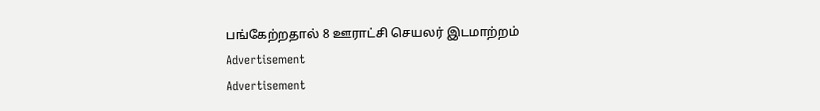பங்கேற்றதால் 8 ஊராட்சி செயலர் இடமாற்றம்
Advertisement
Advertisement